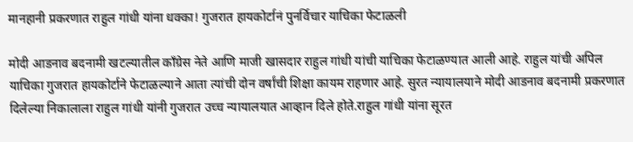मानहानी प्रकरणात राहुल गांधी यांना धक्का! गुजरात हायकोर्टानं पुनर्विचार याचिका फेटाळली

मोदी आडनाव बदनामी खटल्यातील कॉंग्रेस नेते आणि माजी खासदार राहुल गांधी यांची याचिका फेटाळण्यात आली आहे. राहुल यांची अपिल याचिका गुजरात हायकोर्टाने फेटाळल्याने आता त्यांची दोन वर्षांची शिक्षा कायम राहणार आहे. सुरत न्यायालयाने मोदी आडनाव बदनामी प्रकरणात दिलेल्या निकालाला राहुल गांधी यांनी गुजरात उच्च न्यायालयात आव्हान दिले होते.राहुल गांधी यांना सूरत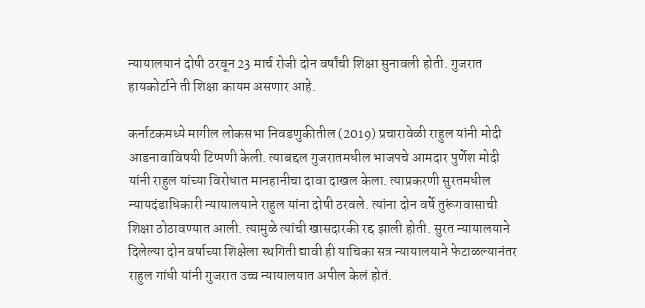न्यायालयानं दोषी ठरवून 23 मार्च रोजी दोन वर्षांची शिक्षा सुनावली होती. गुजरात हायकोर्टाने ती शिक्षा कायम असणार आहे.

कर्नाटकमध्ये मागील लोकसभा निवडणुकीतील (2019) प्रचारावेळी राहुल यांनी मोदी आडनावाविषयी टिप्पणी केली. त्याबद्दल गुजरातमधील भाजपचे आमदार पुर्णेश मोदी यांनी राहुल यांच्या विरोधात मानहानीचा दावा दाखल केला. त्याप्रकरणी सुरतमधील न्यायदंडाधिकारी न्यायालयाने राहुल यांना दोषी ठरवले. त्यांना दोन वर्षे तुरूंगवासाची शिक्षा ठोठावण्यात आली. त्यामुळे त्यांची खासदारकी रद्द झाली होती. सुरत न्यायालयाने दिलेल्या दोन वर्षाच्या शिक्षेला स्थगिती द्यावी ही याचिका सत्र न्यायालयाने फेटाळल्यानंतर राहुल गांधी यांनी गुजरात उच्च न्यायालयात अपील केलं होतं.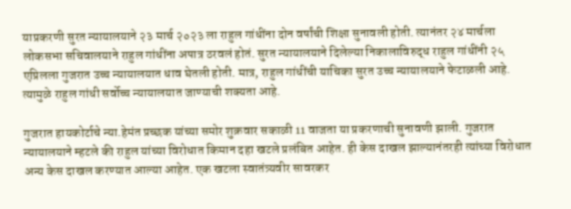याप्रकरणी सुरत न्यायालयाने २३ मार्च २०२३ ला राहुल गांधींना दोन वर्षांची शिक्षा सुनावली होती. त्यानंतर २४ मार्चला लोकसभा सचिवालयाने राहुल गांधींना अपात्र ठरवलं होतं. सुरत न्यायालयाने दिलेल्या निकालाविरुद्ध राहुल गांधींनी २५ एप्रिलला गुजरात उच्च न्यायालयात धाव घेतली होती. मात्र, राहुल गांधींची याचिका सुरत उच्च न्यायालयाने फेटाळली आहे. त्यामुळे राहुल गांधी सर्वोच्च न्यायालयात जाण्याची शक्यता आहे.

गुजरात हायकोर्टाचे न्या.हेमंत प्रच्छक यांच्या समोर शुक्रवार सकाळी 11 वाजता या प्रकरणाची सुनावणी झाली. गुजरात न्यायालयाने म्हटले की राहुल यांच्या विरोधात किमान दहा खटले प्रलंबित आहेत. ही केस दाखल झाल्यानंतरही त्यांच्या विरोधात अन्य केस दाखल करण्यात आल्या आहेत. एक खटला स्वातंत्र्यवीर सावरकर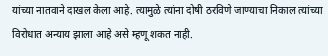यांच्या नातवाने दाखल केला आहे. त्यामुळे त्यांना दोषी ठरविणे जाण्याचा निकाल त्यांच्या विरोधात अन्याय झाला आहे असे म्हणू शकत नाही.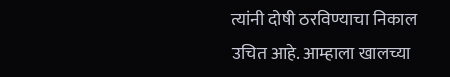त्यांनी दोषी ठरविण्याचा निकाल उचित आहे. आम्हाला खालच्या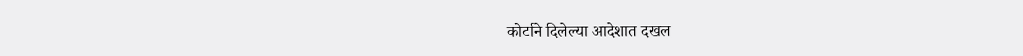कोर्टाने दिलेल्या आदेशात दखल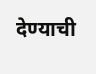देण्याची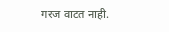गरज वाटत नाही.